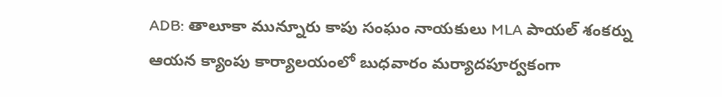ADB: తాలూకా మున్నూరు కాపు సంఘం నాయకులు MLA పాయల్ శంకర్ను ఆయన క్యాంపు కార్యాలయంలో బుధవారం మర్యాదపూర్వకంగా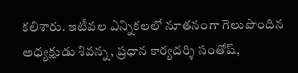కలిశారు. ఇటీవల ఎన్నికలలో నూతనంగా గెలుపొందిన అధ్యక్షుడు శివన్న, ప్రధాన కార్యదర్శి సంతోష్,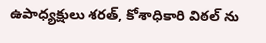ఉపాధ్యక్షులు శరత్, కోశాధికారి విఠల్ ను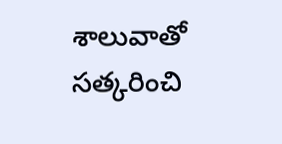శాలువాతో సత్కరించి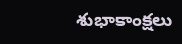శుభాకాంక్షలు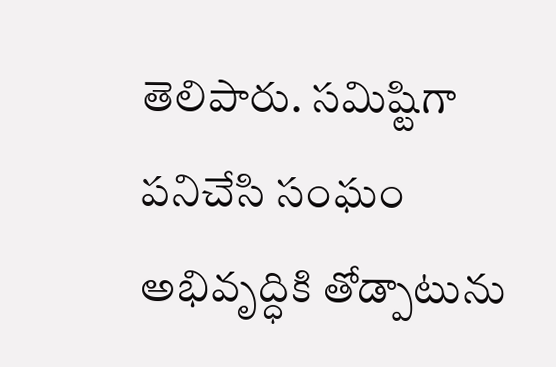తెలిపారు. సమిష్టిగా పనిచేసి సంఘం అభివృద్ధికి తోడ్పాటును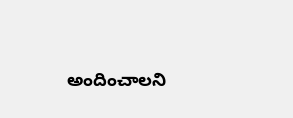అందించాలని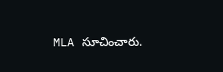MLA సూచించారు.